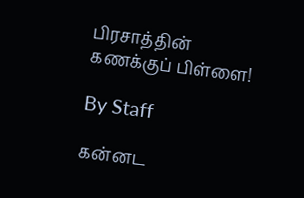பிரசாத்தின் கணக்குப் பிள்ளை!

By Staff

கன்னட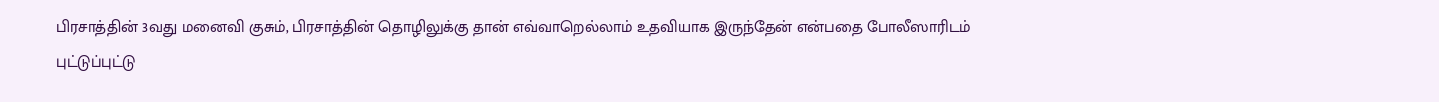பிரசாத்தின் 3வது மனைவி குசும், பிரசாத்தின் தொழிலுக்கு தான் எவ்வாறெல்லாம் உதவியாக இருந்தேன் என்பதை போலீஸாரிடம் புட்டுப்புட்டு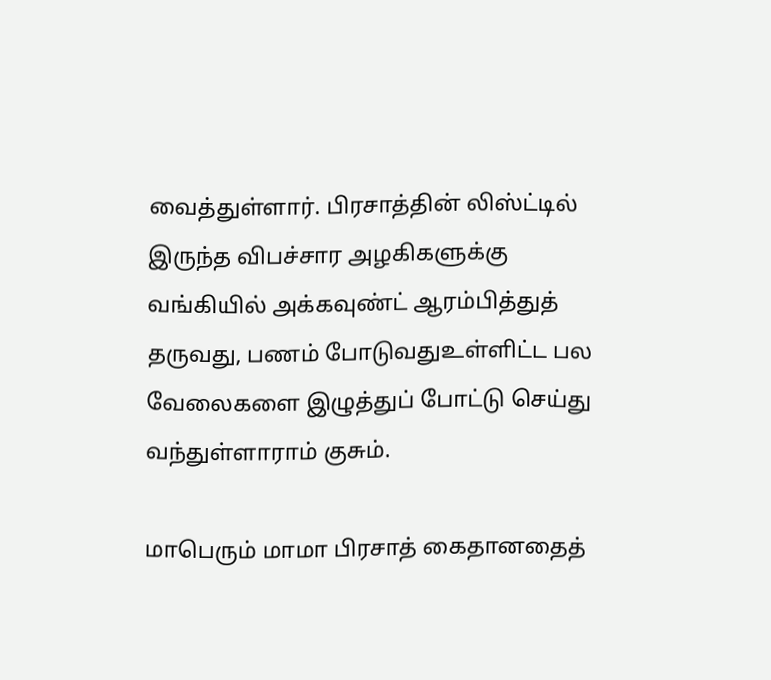வைத்துள்ளார். பிரசாத்தின் லிஸ்ட்டில் இருந்த விபச்சார அழகிகளுக்கு வங்கியில் அக்கவுண்ட் ஆரம்பித்துத் தருவது, பணம் போடுவதுஉள்ளிட்ட பல வேலைகளை இழுத்துப் போட்டு செய்து வந்துள்ளாராம் குசும்.

மாபெரும் மாமா பிரசாத் கைதானதைத்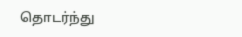தொடர்ந்து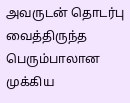அவருடன் தொடர்பு வைத்திருந்த பெரும்பாலான முக்கிய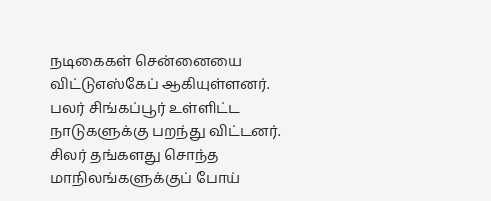நடிகைகள் சென்னையை விட்டுஎஸ்கேப் ஆகியுள்ளனர். பலர் சிங்கப்பூர் உள்ளிட்ட நாடுகளுக்கு பறந்து விட்டனர். சிலர் தங்களது சொந்த மாநிலங்களுக்குப் போய்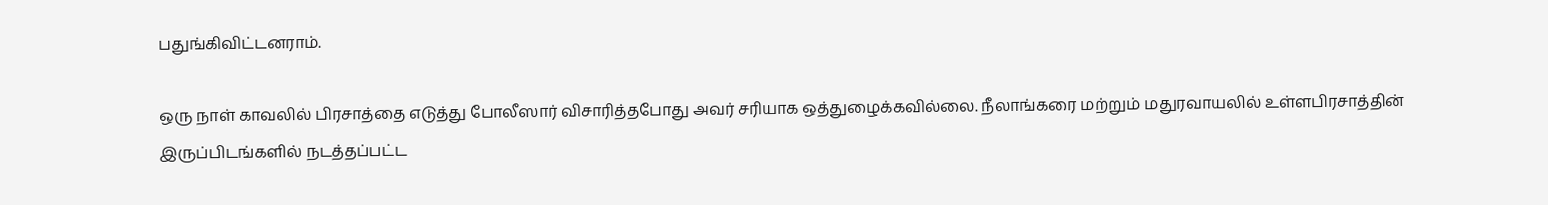பதுங்கிவிட்டனராம்.

ஒரு நாள் காவலில் பிரசாத்தை எடுத்து போலீஸார் விசாரித்தபோது அவர் சரியாக ஒத்துழைக்கவில்லை. நீலாங்கரை மற்றும் மதுரவாயலில் உள்ளபிரசாத்தின் இருப்பிடங்களில் நடத்தப்பட்ட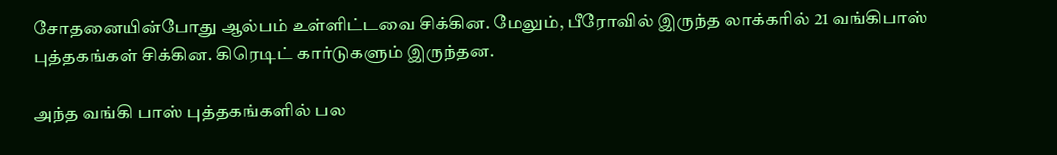சோதனையின்போது ஆல்பம் உள்ளிட்டவை சிக்கின. மேலும், பீரோவில் இருந்த லாக்கரில் 21 வங்கிபாஸ் புத்தகங்கள் சிக்கின. கிரெடிட் கார்டுகளும் இருந்தன.

அந்த வங்கி பாஸ் புத்தகங்களில் பல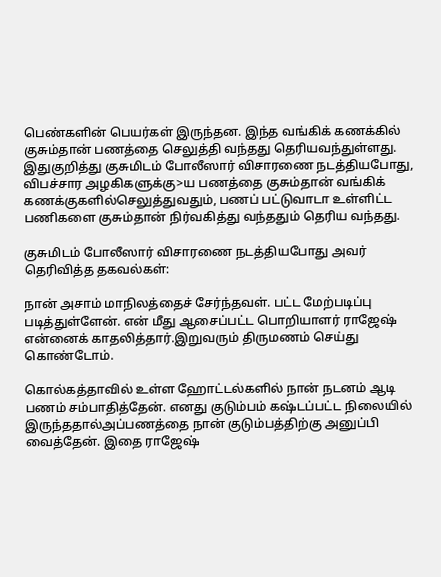பெண்களின் பெயர்கள் இருந்தன. இந்த வங்கிக் கணக்கில் குசும்தான் பணத்தை செலுத்தி வந்தது தெரியவந்துள்ளது. இதுகுறித்து குசுமிடம் போலீஸார் விசாரணை நடத்தியபோது, விபச்சார அழகிகளுக்கு>ய பணத்தை குசும்தான் வங்கிக் கணக்குகளில்செலுத்துவதும், பணப் பட்டுவாடா உள்ளிட்ட பணிகளை குசும்தான் நிர்வகித்து வந்ததும் தெரிய வந்தது.

குசுமிடம் போலீஸார் விசாரணை நடத்தியபோது அவர் தெரிவித்த தகவல்கள்:

நான் அசாம் மாநிலத்தைச் சேர்ந்தவள். பட்ட மேற்படிப்பு படித்துள்ளேன். என் மீது ஆசைப்பட்ட பொறியாளர் ராஜேஷ் என்னைக் காதலித்தார்.இறுவரும் திருமணம் செய்து கொண்டோம்.

கொல்கத்தாவில் உள்ள ஹோட்டல்களில் நான் நடனம் ஆடி பணம் சம்பாதித்தேன். எனது குடும்பம் கஷ்டப்பட்ட நிலையில் இருந்ததால்அப்பணத்தை நான் குடும்பத்திற்கு அனுப்பி வைத்தேன். இதை ராஜேஷ்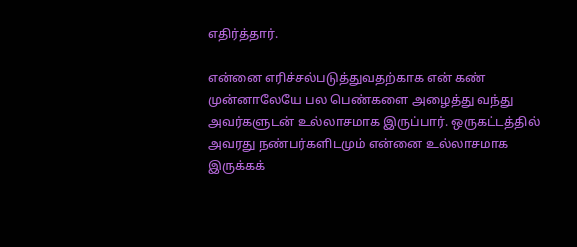எதிர்த்தார்.

என்னை எரிச்சல்படுத்துவதற்காக என் கண் முன்னாலேயே பல பெண்களை அழைத்து வந்து அவர்களுடன் உல்லாசமாக இருப்பார். ஒருகட்டத்தில் அவரது நண்பர்களிடமும் என்னை உல்லாசமாக இருக்கக்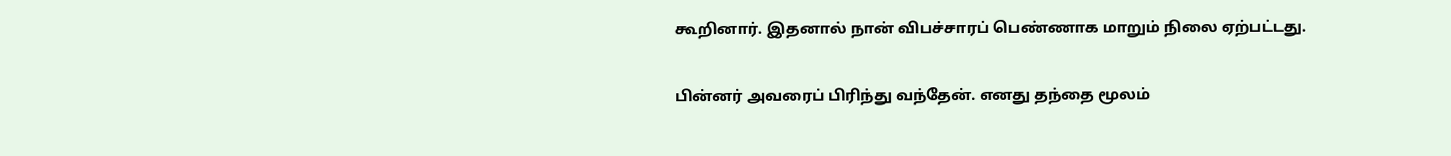கூறினார். இதனால் நான் விபச்சாரப் பெண்ணாக மாறும் நிலை ஏற்பட்டது.

பின்னர் அவரைப் பிரிந்து வந்தேன். எனது தந்தை மூலம்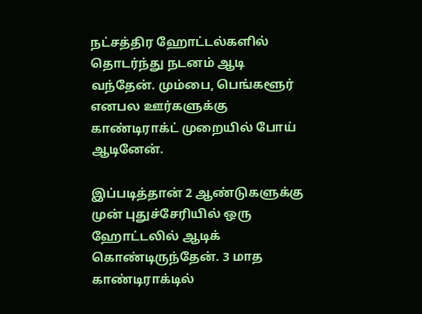நட்சத்திர ஹோட்டல்களில் தொடர்ந்து நடனம் ஆடி வந்தேன். மும்பை, பெங்களூர் எனபல ஊர்களுக்கு காண்டிராக்ட் முறையில் போய் ஆடினேன்.

இப்படித்தான் 2 ஆண்டுகளுக்கு முன் புதுச்சேரியில் ஒரு ஹோட்டலில் ஆடிக் கொண்டிருந்தேன். 3 மாத காண்டிராக்டில்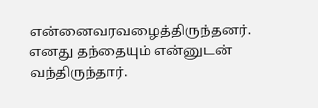என்னைவரவழைத்திருந்தனர். எனது தந்தையும் என்னுடன் வந்திருந்தார்.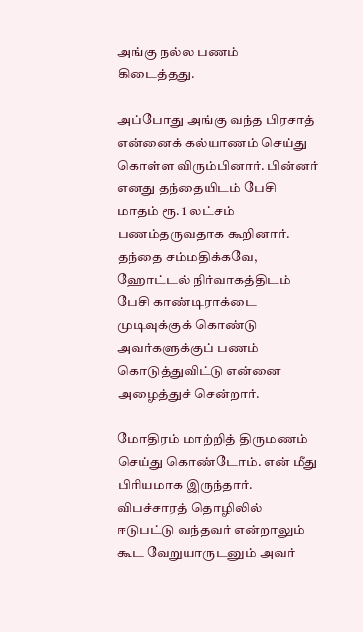அங்கு நல்ல பணம் கிடைத்தது.

அப்போது அங்கு வந்த பிரசாத் என்னைக் கல்யாணம் செய்து கொள்ள விரும்பினார். பின்னர் எனது தந்தையிடம் பேசி மாதம் ரூ. 1 லட்சம் பணம்தருவதாக கூறினார். தந்தை சம்மதிக்கவே, ஹோட்டல் நிர்வாகத்திடம் பேசி காண்டிராக்டை முடிவுக்குக் கொண்டு அவர்களுக்குப் பணம் கொடுத்துவிட்டு என்னை அழைத்துச் சென்றார்.

மோதிரம் மாற்றித் திருமணம் செய்து கொண்டோம். என் மீது பிரியமாக இருந்தார். விபச்சாரத் தொழிலில் ஈடுபட்டு வந்தவர் என்றாலும் கூட வேறுயாருடனும் அவர்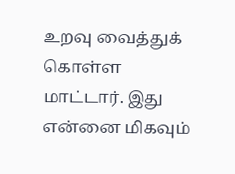உறவு வைத்துக் கொள்ள மாட்டார். இது என்னை மிகவும்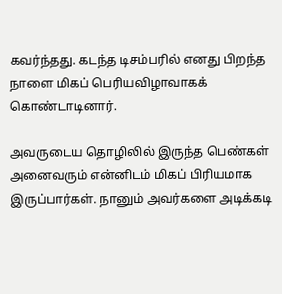கவர்ந்தது. கடந்த டிசம்பரில் எனது பிறந்த நாளை மிகப் பெரியவிழாவாகக் கொண்டாடினார்.

அவருடைய தொழிலில் இருந்த பெண்கள் அனைவரும் என்னிடம் மிகப் பிரியமாக இருப்பார்கள். நானும் அவர்களை அடிக்கடி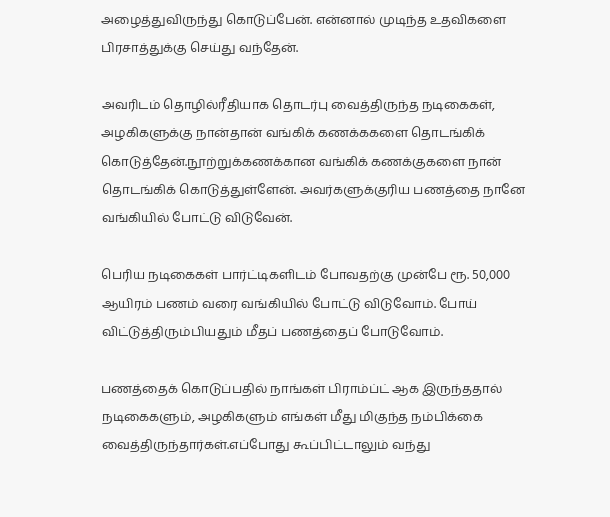அழைத்துவிருந்து கொடுப்பேன். என்னால் முடிந்த உதவிகளை பிரசாத்துக்கு செய்து வந்தேன்.

அவரிடம் தொழில்ரீதியாக தொடர்பு வைத்திருந்த நடிகைகள், அழகிகளுக்கு நான்தான் வங்கிக் கணக்ககளை தொடங்கிக் கொடுத்தேன்.நூற்றுக்கணக்கான வங்கிக் கணக்குகளை நான் தொடங்கிக் கொடுத்துள்ளேன். அவர்களுக்குரிய பணத்தை நானே வங்கியில் போட்டு விடுவேன்.

பெரிய நடிகைகள் பார்ட்டிகளிடம் போவதற்கு முன்பே ரூ. 50,000 ஆயிரம் பணம் வரை வங்கியில் போட்டு விடுவோம். போய் விட்டுத்திரும்பியதும் மீதப் பணத்தைப் போடுவோம்.

பணத்தைக் கொடுப்பதில் நாங்கள் பிராம்ப்ட் ஆக இருந்ததால் நடிகைகளும், அழகிகளும் எங்கள் மீது மிகுந்த நம்பிக்கை வைத்திருந்தார்கள்.எப்போது கூப்பிட்டாலும் வந்து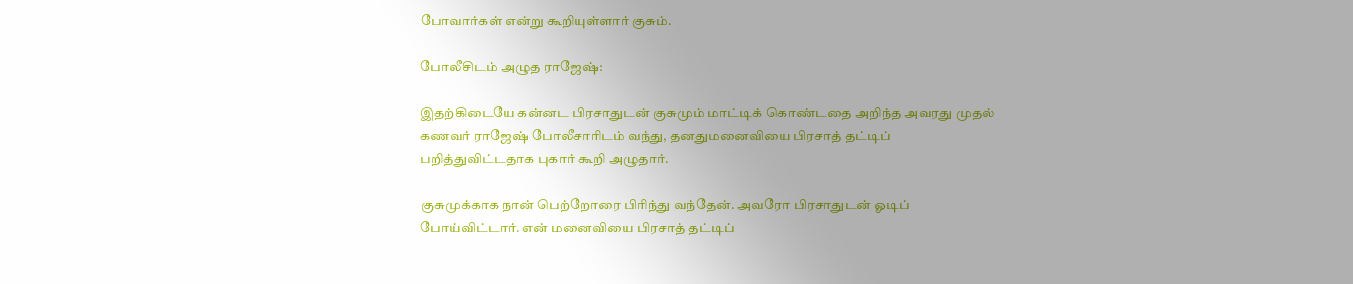போவார்கள் என்று கூறியுள்ளார் குசும்.

போலீசிடம் அழுத ராஜேஷ்:

இதற்கிடையே கன்னட பிரசாதுடன் குசுமும் மாட்டிக் கொண்டதை அறிந்த அவரது முதல் கணவர் ராஜேஷ் போலீசாரிடம் வந்து, தனதுமனைவியை பிரசாத் தட்டிப் பறித்துவிட்டதாக புகார் கூறி அழுதார்.

குசுமுக்காக நான் பெற்றோரை பிரிந்து வந்தேன். அவரோ பிரசாதுடன் ஓடிப் போய்விட்டார். என் மனைவியை பிரசாத் தட்டிப்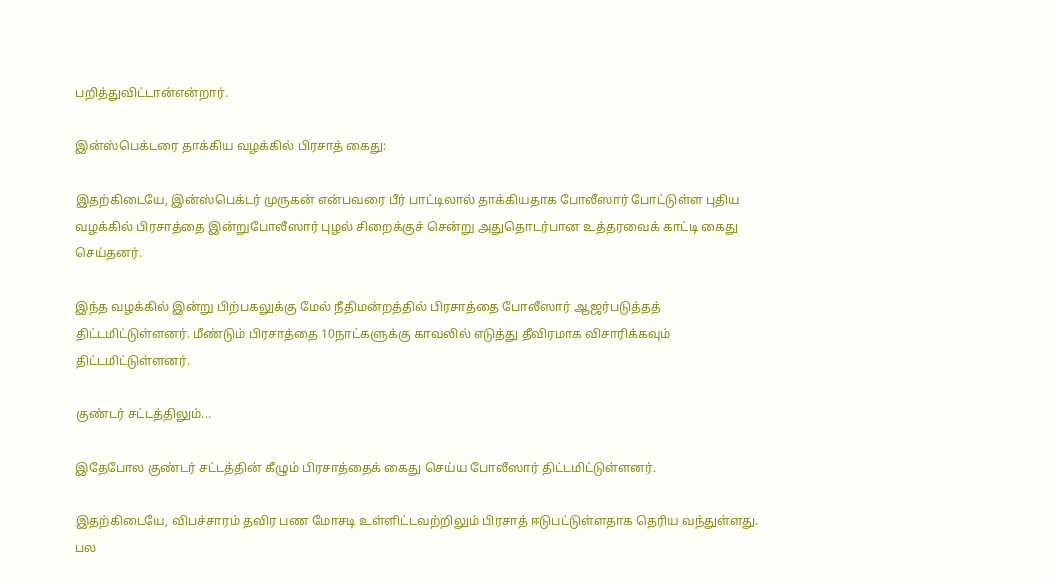பறித்துவிட்டான்என்றார்.

இன்ஸ்பெக்டரை தாக்கிய வழக்கில் பிரசாத் கைது:

இதற்கிடையே, இன்ஸ்பெக்டர் முருகன் என்பவரை பீர் பாட்டிலால் தாக்கியதாக போலீஸார் போட்டுள்ள புதிய வழக்கில் பிரசாத்தை இன்றுபோலீஸார் புழல் சிறைக்குச் சென்று அதுதொடர்பான உத்தரவைக் காட்டி கைது செய்தனர்.

இந்த வழக்கில் இன்று பிற்பகலுக்கு மேல் நீதிமன்றத்தில் பிரசாத்தை போலீஸார் ஆஜர்படுத்தத் திட்டமிட்டுள்ளனர். மீண்டும் பிரசாத்தை 10நாட்களுக்கு காவலில் எடுத்து தீவிரமாக விசாரிக்கவும் திட்டமிட்டுள்ளனர்.

குண்டர் சட்டத்திலும்...

இதேபோல குண்டர் சட்டத்தின் கீழும் பிரசாத்தைக் கைது செய்ய போலீஸார் திட்டமிட்டுள்ளனர்.

இதற்கிடையே, விபச்சாரம் தவிர பண மோசடி உள்ளிட்டவற்றிலும் பிரசாத் ஈடுபட்டுள்ளதாக தெரிய வந்துள்ளது. பல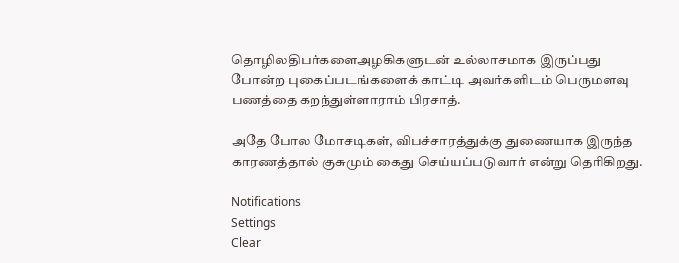தொழிலதிபர்களைஅழகிகளுடன் உல்லாசமாக இருப்பது போன்ற புகைப்படங்களைக் காட்டி அவர்களிடம் பெருமளவு பணத்தை கறந்துள்ளாராம் பிரசாத்.

அதே போல மோசடிகள், விபச்சாரத்துக்கு துணையாக இருந்த காரணத்தால் குசுமும் கைது செய்யப்படுவார் என்று தெரிகிறது.

Notifications
Settings
Clear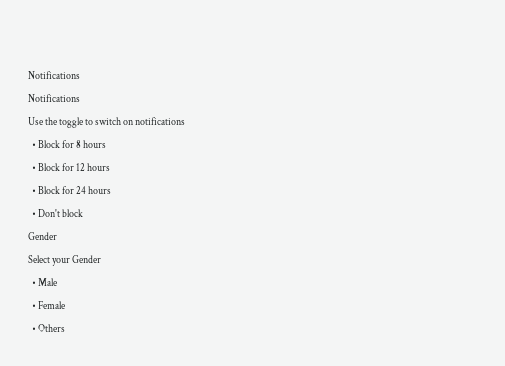Notifications
Notifications
Use the toggle to switch on notifications
  • Block for 8 hours
  • Block for 12 hours
  • Block for 24 hours
  • Don't block
Gender
Select your Gender
  • Male
  • Female
  • Others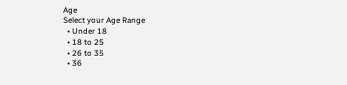Age
Select your Age Range
  • Under 18
  • 18 to 25
  • 26 to 35
  • 36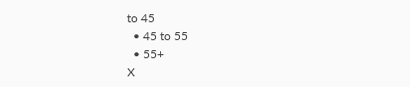to 45
  • 45 to 55
  • 55+
X